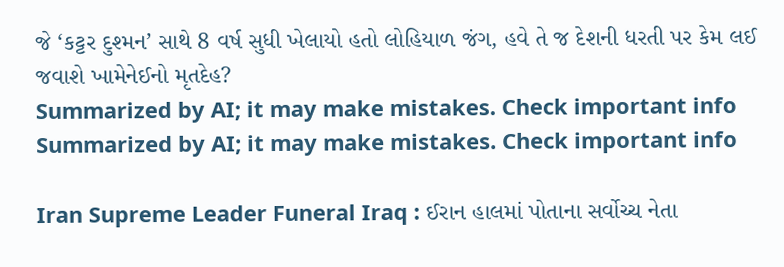જે ‘કટ્ટર દુશ્મન’ સાથે 8 વર્ષ સુધી ખેલાયો હતો લોહિયાળ જંગ, હવે તે જ દેશની ધરતી પર કેમ લઈ જવાશે ખામેનેઈનો મૃતદેહ?
Summarized by AI; it may make mistakes. Check important info
Summarized by AI; it may make mistakes. Check important info

Iran Supreme Leader Funeral Iraq : ઈરાન હાલમાં પોતાના સર્વોચ્ચ નેતા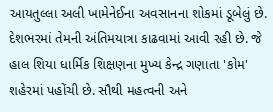આયતુલ્લા અલી ખામેનેઈના અવસાનના શોકમાં ડૂબેલું છે. દેશભરમાં તેમની અંતિમયાત્રા કાઢવામાં આવી રહી છે. જે હાલ શિયા ધાર્મિક શિક્ષણના મુખ્ય કેન્દ્ર ગણાતા 'કોમ' શહેરમાં પહોંચી છે. સૌથી મહત્વની અને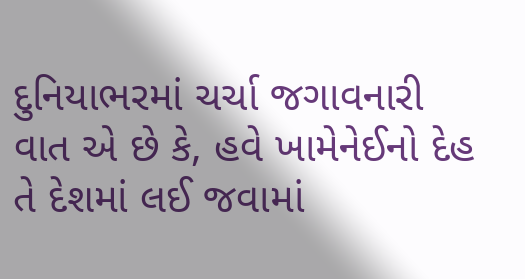દુનિયાભરમાં ચર્ચા જગાવનારી વાત એ છે કે, હવે ખામેનેઈનો દેહ તે દેશમાં લઈ જવામાં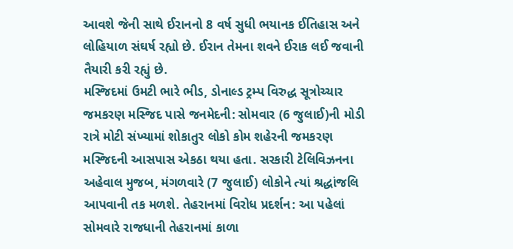આવશે જેની સાથે ઈરાનનો 8 વર્ષ સુધી ભયાનક ઈતિહાસ અને લોહિયાળ સંઘર્ષ રહ્યો છે. ઈરાન તેમના શવને ઈરાક લઈ જવાની તૈયારી કરી રહ્યું છે.
મસ્જિદમાં ઉમટી ભારે ભીડ, ડોનાલ્ડ ટ્રમ્પ વિરુદ્ધ સૂત્રોચ્ચાર
જમકરણ મસ્જિદ પાસે જનમેદની: સોમવાર (6 જુલાઈ)ની મોડી રાત્રે મોટી સંખ્યામાં શોકાતુર લોકો કોમ શહેરની જમકરણ મસ્જિદની આસપાસ એકઠા થયા હતા. સરકારી ટેલિવિઝનના અહેવાલ મુજબ, મંગળવારે (7 જુલાઈ) લોકોને ત્યાં શ્રદ્ધાંજલિ આપવાની તક મળશે. તેહરાનમાં વિરોધ પ્રદર્શન: આ પહેલાં સોમવારે રાજધાની તેહરાનમાં કાળા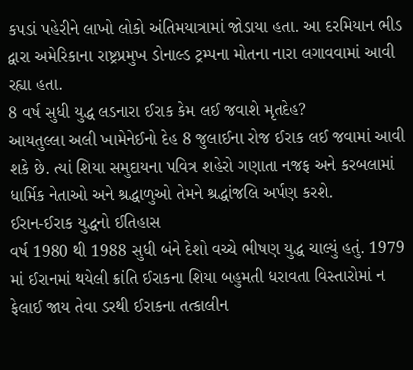કપડાં પહેરીને લાખો લોકો અંતિમયાત્રામાં જોડાયા હતા. આ દરમિયાન ભીડ દ્વારા અમેરિકાના રાષ્ટ્રપ્રમુખ ડોનાલ્ડ ટ્રમ્પના મોતના નારા લગાવવામાં આવી રહ્યા હતા.
8 વર્ષ સુધી યુદ્ધ લડનારા ઈરાક કેમ લઈ જવાશે મૃતદેહ?
આયતુલ્લા અલી ખામેનેઈનો દેહ 8 જુલાઈના રોજ ઈરાક લઈ જવામાં આવી શકે છે. ત્યાં શિયા સમુદાયના પવિત્ર શહેરો ગણાતા નજફ અને કરબલામાં ધાર્મિક નેતાઓ અને શ્રદ્ધાળુઓ તેમને શ્રદ્ધાંજલિ અર્પણ કરશે.
ઈરાન-ઈરાક યુદ્ધનો ઈતિહાસ
વર્ષ 1980 થી 1988 સુધી બંને દેશો વચ્ચે ભીષણ યુદ્ધ ચાલ્યું હતું. 1979 માં ઈરાનમાં થયેલી ક્રાંતિ ઈરાકના શિયા બહુમતી ધરાવતા વિસ્તારોમાં ન ફેલાઈ જાય તેવા ડરથી ઈરાકના તત્કાલીન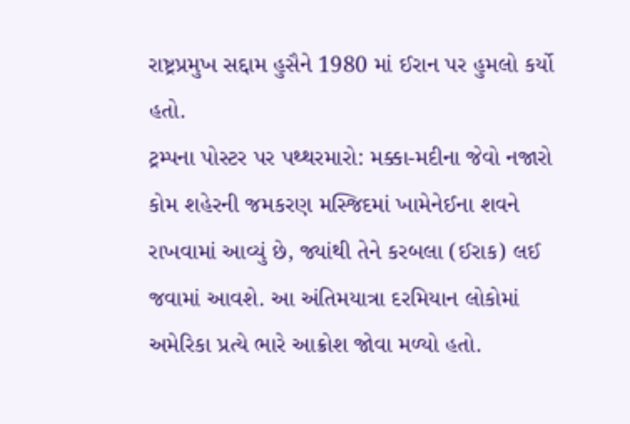રાષ્ટ્રપ્રમુખ સદ્દામ હુસૈને 1980 માં ઈરાન પર હુમલો કર્યો હતો.
ટ્રમ્પના પોસ્ટર પર પથ્થરમારો: મક્કા-મદીના જેવો નજારો
કોમ શહેરની જમકરણ મસ્જિદમાં ખામેનેઈના શવને રાખવામાં આવ્યું છે, જ્યાંથી તેને કરબલા (ઈરાક) લઈ જવામાં આવશે. આ અંતિમયાત્રા દરમિયાન લોકોમાં અમેરિકા પ્રત્યે ભારે આક્રોશ જોવા મળ્યો હતો.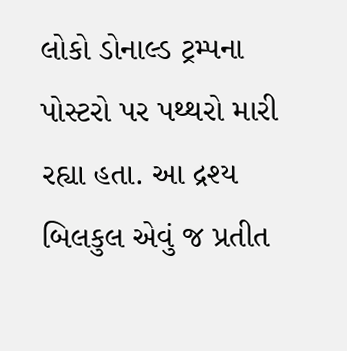લોકો ડોનાલ્ડ ટ્રમ્પના પોસ્ટરો પર પથ્થરો મારી રહ્યા હતા. આ દ્રશ્ય બિલકુલ એવું જ પ્રતીત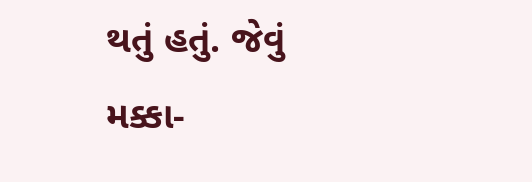થતું હતું. જેવું મક્કા-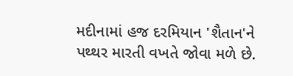મદીનામાં હજ દરમિયાન 'શૈતાન'ને પથ્થર મારતી વખતે જોવા મળે છે.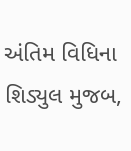અંતિમ વિધિના શિડ્યુલ મુજબ,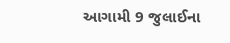આગામી 9 જુલાઈના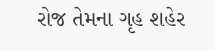રોજ તેમના ગૃહ શહેર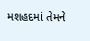મશહદમાં તેમને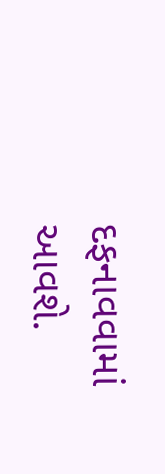દફનાવવામાં આવશે.